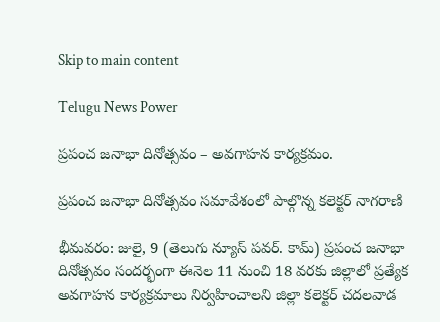Skip to main content

Telugu News Power

ప్రపంచ జనాభా దినోత్సవం – అవగాహన కార్యక్రమం.

ప్రపంచ జనాభా దినోత్సవం సమావేశంలో పాల్గొన్న కలెక్టర్ నాగరాణి

భీమవరం: జులై, 9 (తెలుగు న్యూస్ పవర్. కామ్) ప్రపంచ జనాభా దినోత్సవం సందర్భంగా ఈనెల 11 నుంచి 18 వరకు జిల్లాలో ప్రత్యేక అవగాహన కార్యక్రమాలు నిర్వహించాలని జిల్లా కలెక్టర్ చదలవాడ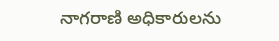నాగరాణి అధికారులను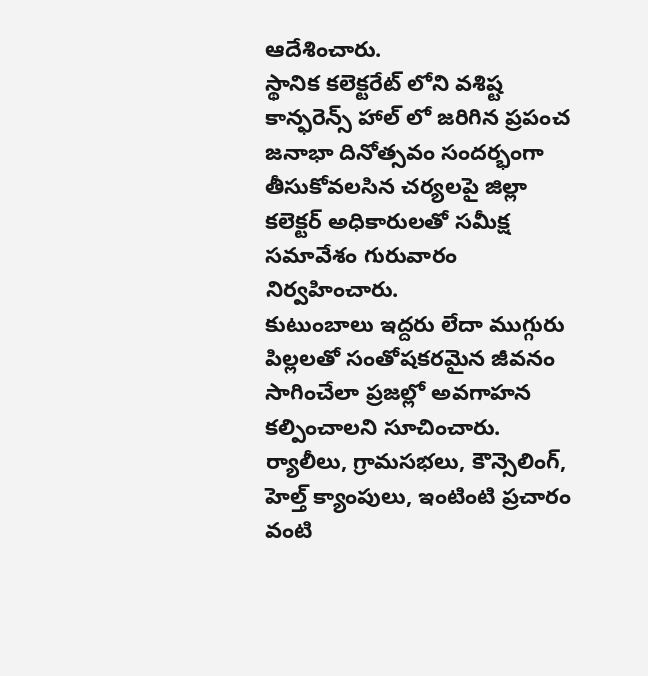ఆదేశించారు.
స్థానిక కలెక్టరేట్ లోని వశిష్ట కాన్ఫరెన్స్ హాల్ లో జరిగిన ప్రపంచ జనాభా దినోత్సవం సందర్భంగా తీసుకోవలసిన చర్యలపై జిల్లా కలెక్టర్ అధికారులతో సమీక్ష సమావేశం గురువారం నిర్వహించారు.
కుటుంబాలు ఇద్దరు లేదా ముగ్గురు పిల్లలతో సంతోషకరమైన జీవనం సాగించేలా ప్రజల్లో అవగాహన కల్పించాలని సూచించారు. ర్యాలీలు, గ్రామసభలు, కౌన్సెలింగ్, హెల్త్ క్యాంపులు, ఇంటింటి ప్రచారం వంటి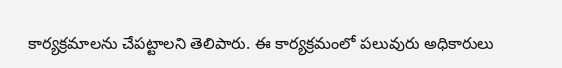కార్యక్రమాలను చేపట్టాలని తెలిపారు. ఈ కార్యక్రమంలో పలువురు అధికారులు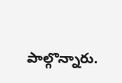పాల్గొన్నారు.